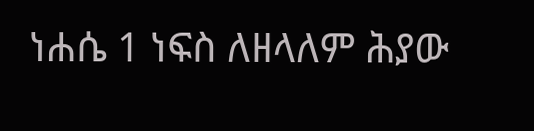ነሐሴ 1 ነፍስ ለዘላለም ሕያው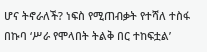ሆና ትኖራለች? ነፍስ የሚጠብቃት የተሻለ ተስፋ በኩባ ‘ሥራ የሞላበት ትልቅ በር ተከፍቷል’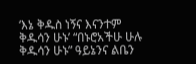‘እኔ ቅዱስ ነኝና እናንተም ቅዱሳን ሁኑ’ “በኑሮአችሁ ሁሉ ቅዱሳን ሁኑ” ዓይኔንና ልቤን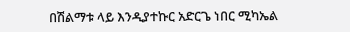በሽልማቱ ላይ እንዲያተኩር አድርጌ ነበር ሚካኤል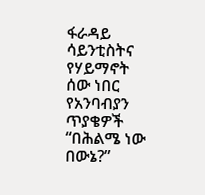ፋራዳይ ሳይንቲስትና የሃይማኖት ሰው ነበር የአንባብያን ጥያቄዎች “በሕልሜ ነው በውኔ?”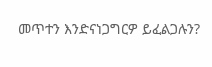መጥተን እንድናነጋግርዎ ይፈልጋሉን?